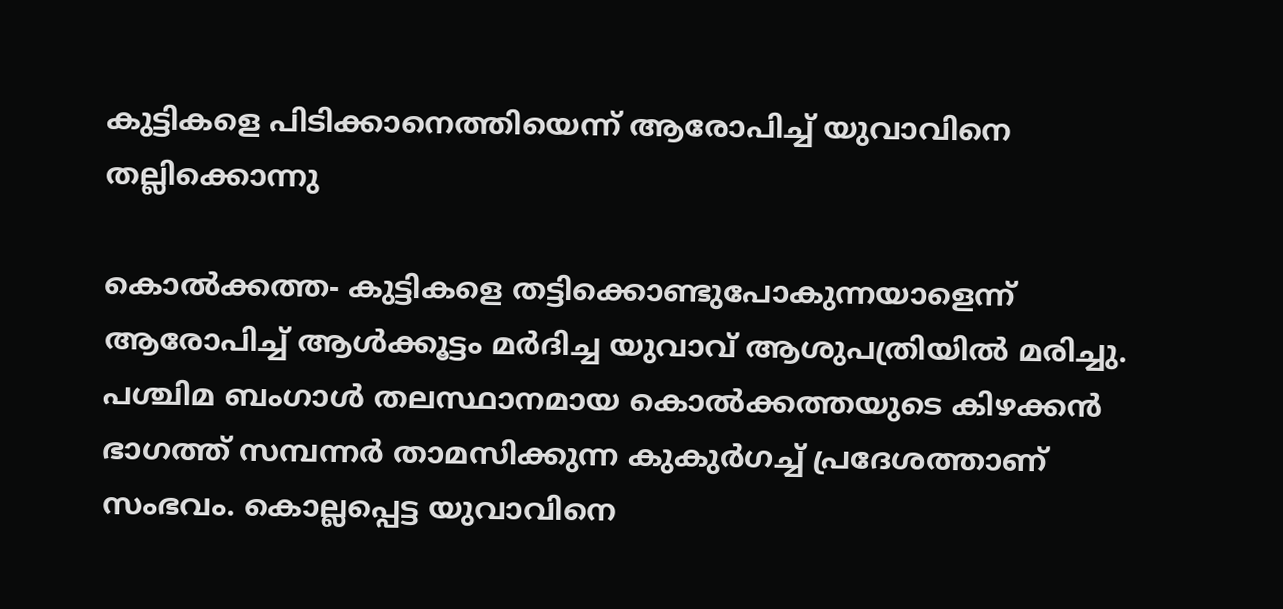കുട്ടികളെ പിടിക്കാനെത്തിയെന്ന് ആരോപിച്ച് യുവാവിനെ തല്ലിക്കൊന്നു

കൊല്‍ക്കത്ത- കുട്ടികളെ തട്ടിക്കൊണ്ടുപോകുന്നയാളെന്ന് ആരോപിച്ച് ആള്‍ക്കൂട്ടം മര്‍ദിച്ച യുവാവ് ആശുപത്രിയില്‍ മരിച്ചു. പശ്ചിമ ബംഗാള്‍ തലസ്ഥാനമായ കൊല്‍ക്കത്തയുടെ കിഴക്കന്‍ ഭാഗത്ത് സമ്പന്നര്‍ താമസിക്കുന്ന കുകുര്‍ഗച്ച് പ്രദേശത്താണ് സംഭവം. കൊല്ലപ്പെട്ട യുവാവിനെ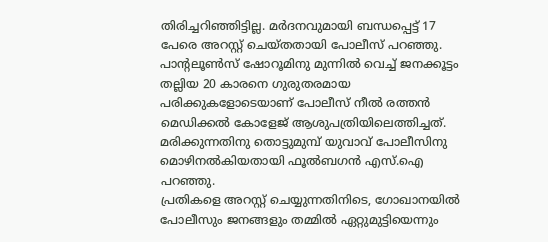തിരിച്ചറിഞ്ഞിട്ടില്ല. മര്‍ദനവുമായി ബന്ധപ്പെട്ട് 17 പേരെ അറസ്റ്റ് ചെയ്തതായി പോലീസ് പറഞ്ഞു.
പാന്റലൂണ്‍സ് ഷോറൂമിനു മുന്നില്‍ വെച്ച് ജനക്കൂട്ടം തല്ലിയ 20 കാരനെ ഗുരുതരമായ പരിക്കുകളോടെയാണ് പോലീസ് നീല്‍ രത്തന്‍ മെഡിക്കല്‍ കോളേജ് ആശുപത്രിയിലെത്തിച്ചത്. മരിക്കുന്നതിനു തൊട്ടുമുമ്പ് യുവാവ് പോലീസിനു മൊഴിനല്‍കിയതായി ഫൂല്‍ബഗന്‍ എസ്.ഐ പറഞ്ഞു.
പ്രതികളെ അറസ്റ്റ് ചെയ്യുന്നതിനിടെ, ഗോഖാനയില്‍ പോലീസും ജനങ്ങളും തമ്മില്‍ ഏറ്റുമുട്ടിയെന്നും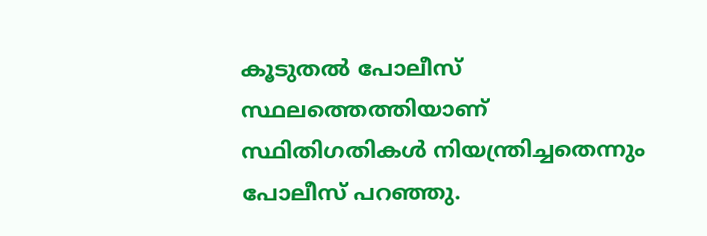കൂടുതല്‍ പോലീസ് സ്ഥലത്തെത്തിയാണ് സ്ഥിതിഗതികള്‍ നിയന്ത്രിച്ചതെന്നും പോലീസ് പറഞ്ഞു.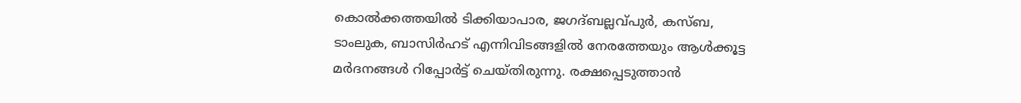കൊല്‍ക്കത്തയില്‍ ടിക്കിയാപാര, ജഗദ്ബല്ലവ്പുര്‍, കസ്ബ, ടാംലുക, ബാസിര്‍ഹട് എന്നിവിടങ്ങളില്‍ നേരത്തേയും ആള്‍ക്കൂട്ട മര്‍ദനങ്ങള്‍ റിപ്പോര്‍ട്ട് ചെയ്തിരുന്നു. രക്ഷപ്പെടുത്താന്‍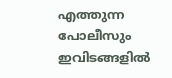എത്തുന്ന പോലീസും ഇവിടങ്ങളില്‍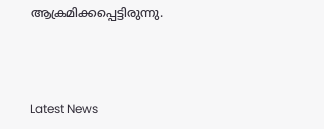ആക്രമിക്കപ്പെട്ടിരുന്നു.



Latest News